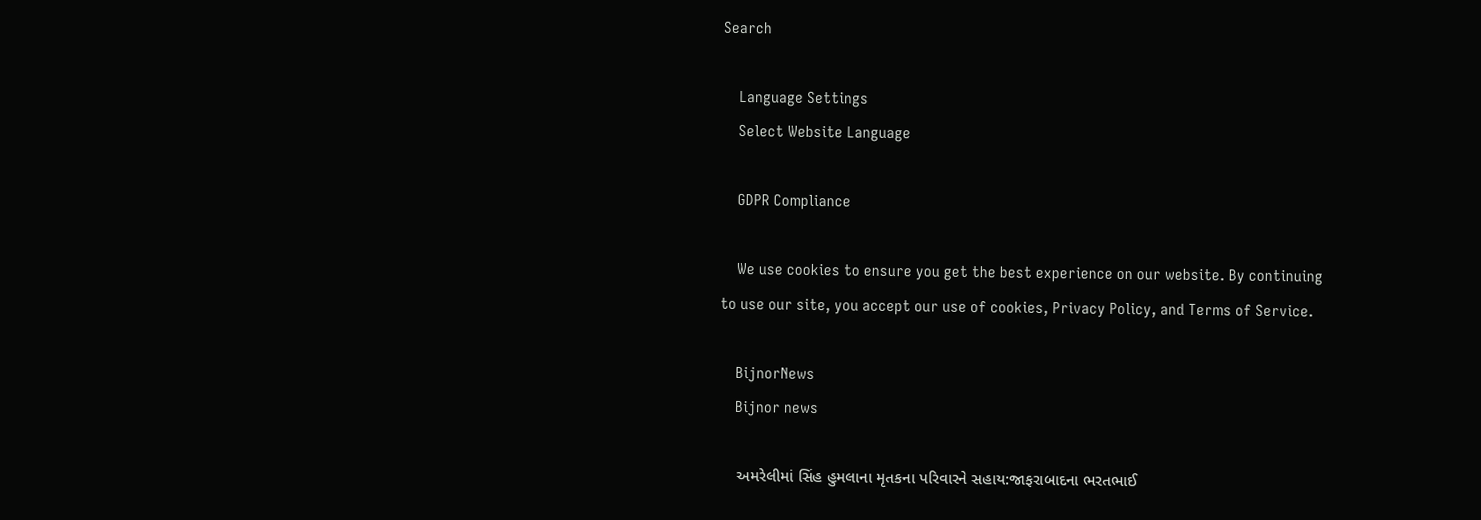Search

    Language Settings
    Select Website Language

    GDPR Compliance

    We use cookies to ensure you get the best experience on our website. By continuing to use our site, you accept our use of cookies, Privacy Policy, and Terms of Service.

    BijnorNews
    Bijnor news

    અમરેલીમાં સિંહ હુમલાના મૃતકના પરિવારને સહાય:જાફરાબાદના ભરતભાઈ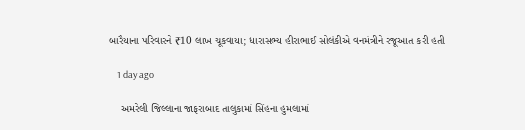બારૈયાના પરિવારને ₹10 લાખ ચૂકવાયા; ધારાસભ્ય હીરાભાઈ સોલંકીએ વનમંત્રીને રજૂઆત કરી હતી

    1 day ago

    અમરેલી જિલ્લાના જાફરાબાદ તાલુકામાં સિંહના હુમલામાં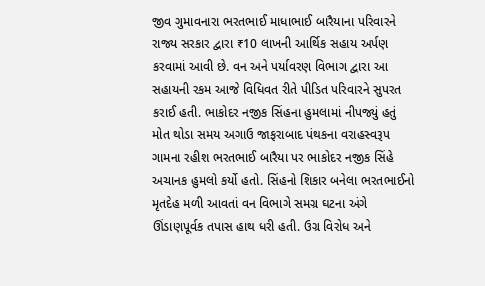જીવ ગુમાવનારા ભરતભાઈ માધાભાઈ બારૈયાના પરિવારને રાજ્ય સરકાર દ્વારા ₹10 લાખની આર્થિક સહાય અર્પણ કરવામાં આવી છે. વન અને પર્યાવરણ વિભાગ દ્વારા આ સહાયની રકમ આજે વિધિવત રીતે પીડિત પરિવારને સુપરત કરાઈ હતી. ભાકોદર નજીક સિંહના હુમલામાં નીપજ્યું હતું મોત થોડા સમય અગાઉ જાફરાબાદ પંથકના વરાહસ્વરૂપ ગામના રહીશ ભરતભાઈ બારૈયા પર ભાકોદર નજીક સિંહે અચાનક હુમલો કર્યો હતો. સિંહનો શિકાર બનેલા ભરતભાઈનો મૃતદેહ મળી આવતાં વન વિભાગે સમગ્ર ઘટના અંગે ઊંડાણપૂર્વક તપાસ હાથ ધરી હતી. ઉગ્ર વિરોધ અને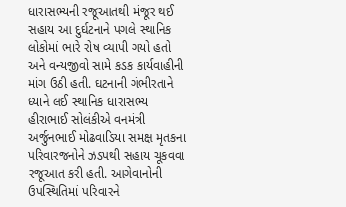ધારાસભ્યની રજૂઆતથી મંજૂર થઈ સહાય આ દુર્ઘટનાને પગલે સ્થાનિક લોકોમાં ભારે રોષ વ્યાપી ગયો હતો અને વન્યજીવો સામે કડક કાર્યવાહીની માંગ ઉઠી હતી. ઘટનાની ગંભીરતાને ધ્યાને લઈ સ્થાનિક ધારાસભ્ય હીરાભાઈ સોલંકીએ વનમંત્રી અર્જુનભાઈ મોઢવાડિયા સમક્ષ મૃતકના પરિવારજનોને ઝડપથી સહાય ચૂકવવા રજૂઆત કરી હતી. આગેવાનોની ઉપસ્થિતિમાં પરિવારને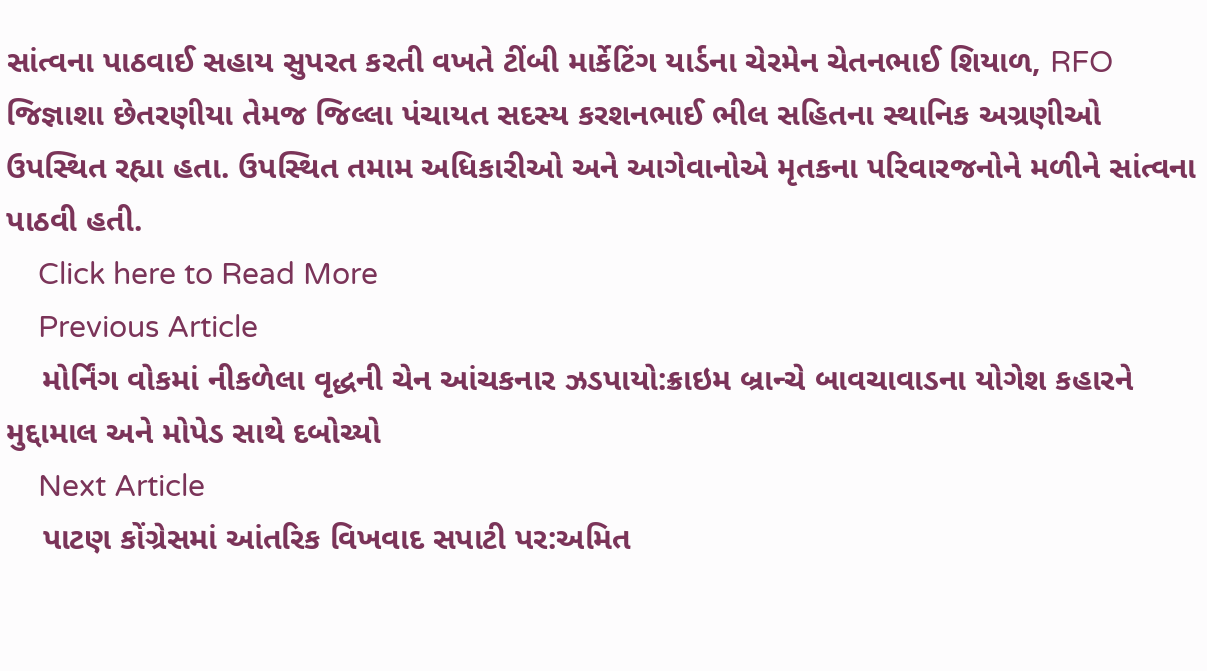સાંત્વના પાઠવાઈ સહાય સુપરત કરતી વખતે ટીંબી માર્કેટિંગ યાર્ડના ચેરમેન ચેતનભાઈ શિયાળ, RFO જિજ્ઞાશા છેતરણીયા તેમજ જિલ્લા પંચાયત સદસ્ય કરશનભાઈ ભીલ સહિતના સ્થાનિક અગ્રણીઓ ઉપસ્થિત રહ્યા હતા. ઉપસ્થિત તમામ અધિકારીઓ અને આગેવાનોએ મૃતકના પરિવારજનોને મળીને સાંત્વના પાઠવી હતી.
    Click here to Read More
    Previous Article
    મોર્નિંગ વોકમાં નીકળેલા વૃદ્ધની ચેન આંચકનાર ઝડપાયો:ક્રાઇમ બ્રાન્ચે બાવચાવાડના યોગેશ કહારને મુદ્દામાલ અને મોપેડ સાથે દબોચ્યો
    Next Article
    પાટણ કોંગ્રેસમાં આંતરિક વિખવાદ સપાટી પર:અમિત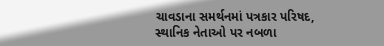ચાવડાના સમર્થનમાં પત્રકાર પરિષદ, સ્થાનિક નેતાઓ પર નબળા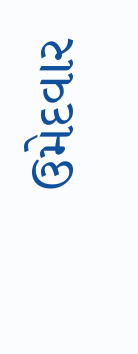ઉમેદવાર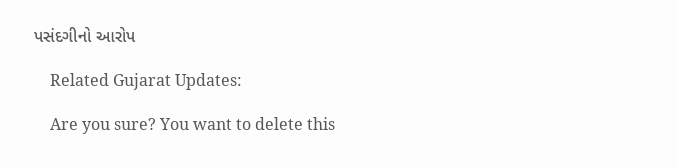પસંદગીનો આરોપ

    Related Gujarat Updates:

    Are you sure? You want to delete this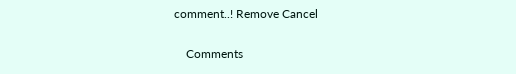comment..! Remove Cancel

    Comments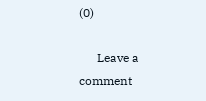(0)

      Leave a comment